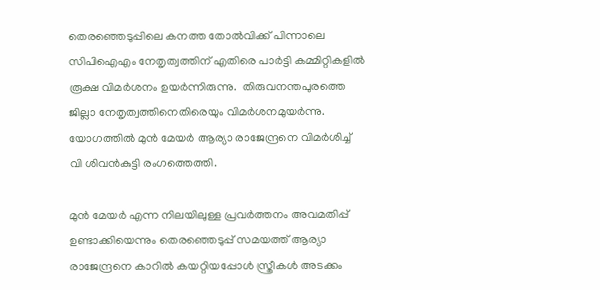തെരഞ്ഞെടുപ്പിലെ കനത്ത തോല്‍വിക്ക് പിന്നാലെ സിപിഐഎം നേതൃത്വത്തിന് എതിരെ പാര്‍ട്ടി കമ്മിറ്റികളില്‍ രൂക്ഷ വിമർശനം ഉയർന്നിരുന്നു.  തിരുവനന്തപുരത്തെ ജില്ലാ നേതൃത്വത്തിനെതിരെയും വിമര്‍ശനമുയര്‍ന്നു. യോഗത്തില്‍ മുന്‍ മേയര്‍ ആര്യാ രാജേന്ദ്രനെ വിമര്‍ശിച്ച് വി ശിവന്‍കുട്ടി രംഗത്തെത്തി.

മുന്‍ മേയര്‍ എന്ന നിലയിലുള്ള പ്രവര്‍ത്തനം അവമതിപ്പ് ഉണ്ടാക്കിയെന്നും തെരഞ്ഞെടുപ്പ് സമയത്ത് ആര്യാ രാജേന്ദ്രനെ കാറില്‍ കയറ്റിയപ്പോള്‍ സ്ത്രീകള്‍ അടക്കം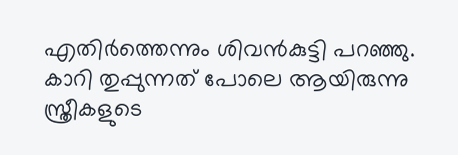എതിര്‍ത്തെന്നും ശിവന്‍കുട്ടി പറഞ്ഞു.  കാറി തുപ്പുന്നത് പോലെ ആയിരുന്നു സ്ത്രീകളുടെ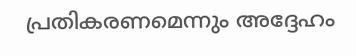പ്രതികരണമെന്നും അദ്ദേഹം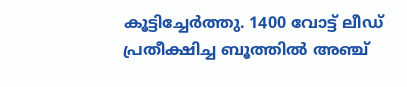കൂട്ടിച്ചേര്‍ത്തു. 1400 വോട്ട് ലീഡ് പ്രതീക്ഷിച്ച ബൂത്തില്‍ അഞ്ച്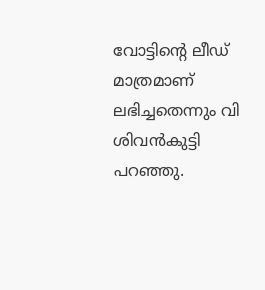വോട്ടിന്റെ ലീഡ് മാത്രമാണ് ലഭിച്ചതെന്നും വി ശിവന്‍കുട്ടി പറഞ്ഞു.